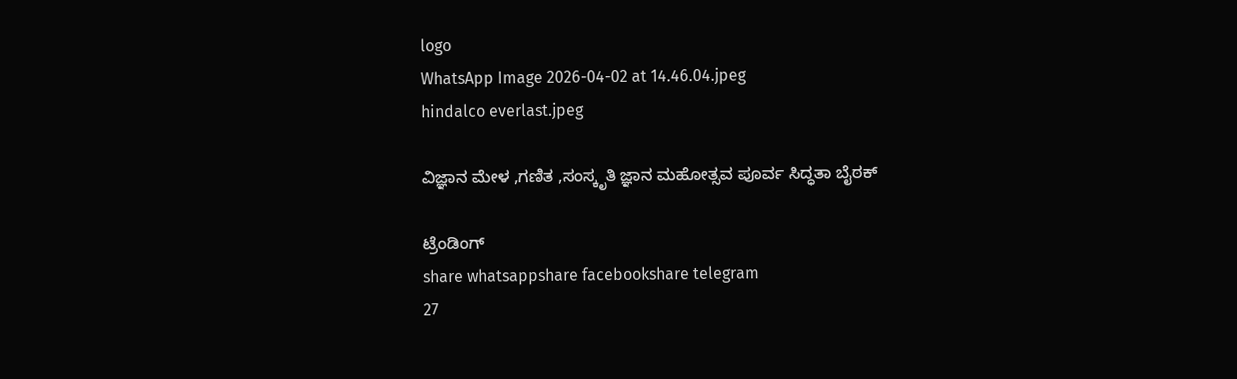logo
WhatsApp Image 2026-04-02 at 14.46.04.jpeg
hindalco everlast.jpeg

ವಿಜ್ಞಾನ ಮೇಳ ,ಗಣಿತ ,ಸಂಸ್ಕೃತಿ ಜ್ಞಾನ ಮಹೋತ್ಸವ ಪೂರ್ವ ಸಿದ್ಧತಾ ಬೈಠಕ್

ಟ್ರೆಂಡಿಂಗ್
share whatsappshare facebookshare telegram
27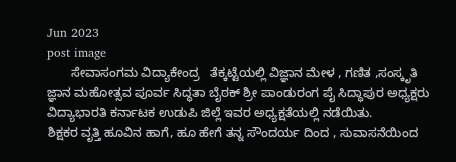Jun 2023
post image
       ಸೇವಾಸಂಗಮ ವಿದ್ಯಾಕೇಂದ್ರ   ತೆಕ್ಕಟ್ಟೆಯಲ್ಲಿ ವಿಜ್ಞಾನ ಮೇಳ , ಗಣಿತ ,ಸಂಸ್ಕೃತಿ ಜ್ಞಾನ ಮಹೋತ್ಸವ ಪೂರ್ವ ಸಿದ್ಧತಾ ಬೈಠಕ್ ಶ್ರೀ ಪಾಂಡುರಂಗ ಪೈ ಸಿದ್ಧಾಪುರ ಅಧ್ಯಕ್ಷರು ವಿದ್ಯಾಭಾರತಿ ಕರ್ನಾಟಕ ಉಡುಪಿ ಜಿಲ್ಲೆ ಇವರ ಅಧ್ಯಕ್ಷತೆಯಲ್ಲಿ ನಡೆಯಿತು.
ಶಿಕ್ಷಕರ ವೃತ್ತಿ ಹೂವಿನ ಹಾಗೆ, ಹೂ ಹೇಗೆ ತನ್ನ ಸೌಂದರ್ಯ ದಿಂದ , ಸುವಾಸನೆಯಿಂದ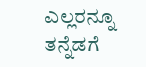ಎಲ್ಲರನ್ನೂ ತನ್ನೆಡಗೆ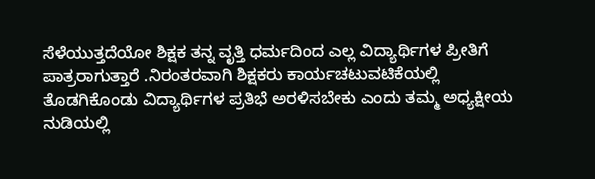ಸೆಳೆಯುತ್ತದೆಯೋ ಶಿಕ್ಷಕ ತನ್ನ ವೃತ್ತಿ ಧರ್ಮದಿಂದ ಎಲ್ಲ ವಿದ್ಯಾರ್ಥಿಗಳ ಪ್ರೀತಿಗೆ ಪಾತ್ರರಾಗುತ್ತಾರೆ .ನಿರಂತರವಾಗಿ ಶಿಕ್ಷಕರು ಕಾರ್ಯಚಟುವಟಿಕೆಯಲ್ಲಿ  ತೊಡಗಿಕೊಂಡು ವಿದ್ಯಾರ್ಥಿಗಳ ಪ್ರತಿಭೆ ಅರಳಿಸಬೇಕು ಎಂದು ತಮ್ಮ ಅಧ್ಯಕ್ಷೀಯ ನುಡಿಯಲ್ಲಿ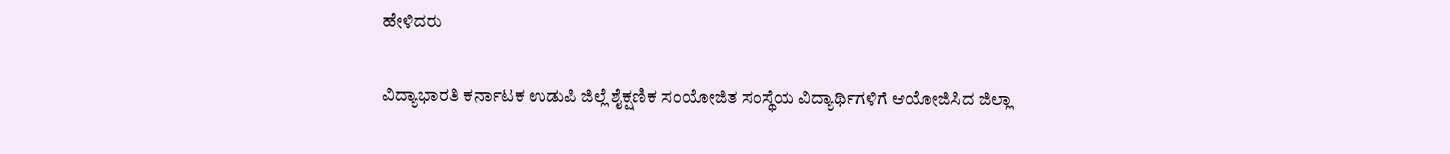ಹೇಳಿದರು

ವಿದ್ಯಾಭಾರತಿ ಕರ್ನಾಟಕ ಉಡುಪಿ ಜಿಲ್ಲೆ ಶೈಕ್ಷಣಿಕ ಸಂಯೋಜಿತ ಸಂಸ್ಥೆಯ ವಿದ್ಯಾರ್ಥಿಗಳಿಗೆ ಆಯೋಜಿಸಿದ ಜಿಲ್ಲಾ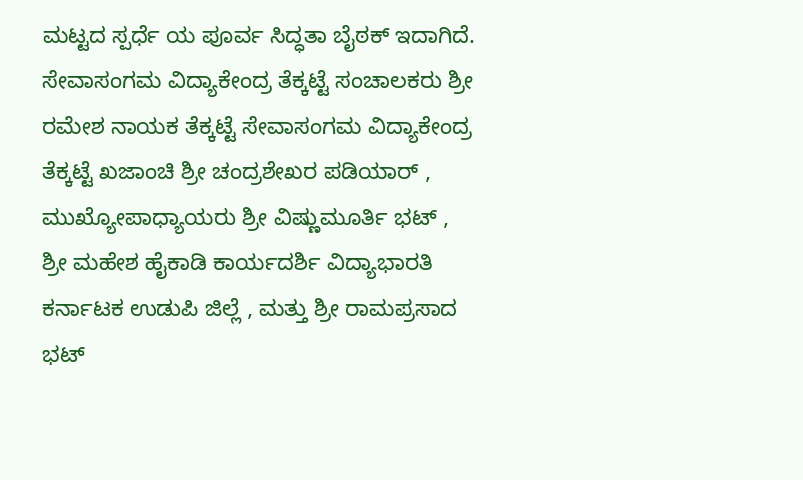ಮಟ್ಟದ ಸ್ಪರ್ಧೆ ಯ ಪೂರ್ವ ಸಿದ್ಧತಾ ಬೈಠಕ್ ಇದಾಗಿದೆ. ಸೇವಾಸಂಗಮ ವಿದ್ಯಾಕೇಂದ್ರ ತೆಕ್ಕಟ್ಟೆ ಸಂಚಾಲಕರು ಶ್ರೀ ರಮೇಶ ನಾಯಕ ತೆಕ್ಕಟ್ಟೆ ಸೇವಾಸಂಗಮ ವಿದ್ಯಾಕೇಂದ್ರ ತೆಕ್ಕಟ್ಟೆ ಖಜಾಂಚಿ ಶ್ರೀ ಚಂದ್ರಶೇಖರ ಪಡಿಯಾರ್ , ಮುಖ್ಯೋಪಾಧ್ಯಾಯರು ಶ್ರೀ ವಿಷ್ಣುಮೂರ್ತಿ ಭಟ್ , ಶ್ರೀ ಮಹೇಶ ಹೈಕಾಡಿ ಕಾರ್ಯದರ್ಶಿ ವಿದ್ಯಾಭಾರತಿ ಕರ್ನಾಟಕ ಉಡುಪಿ ಜಿಲ್ಲೆ , ಮತ್ತು ಶ್ರೀ ರಾಮಪ್ರಸಾದ ಭಟ್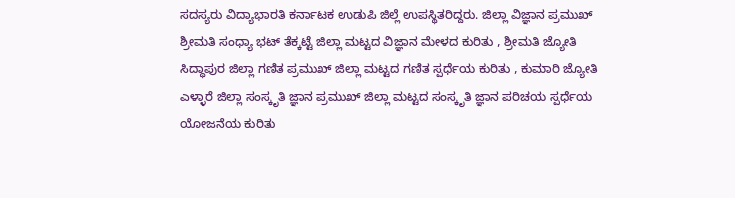ಸದಸ್ಯರು ವಿದ್ಯಾಭಾರತಿ ಕರ್ನಾಟಕ ಉಡುಪಿ ಜಿಲ್ಲೆ ಉಪಸ್ಥಿತರಿದ್ದರು. ಜಿಲ್ಲಾ ವಿಜ್ಞಾನ ಪ್ರಮುಖ್ ಶ್ರೀಮತಿ ಸಂಧ್ಯಾ ಭಟ್ ತೆಕ್ಕಟ್ಟೆ ಜಿಲ್ಲಾ ಮಟ್ಟದ ವಿಜ್ಞಾನ ಮೇಳದ ಕುರಿತು , ಶ್ರೀಮತಿ ಜ್ಯೋತಿ ಸಿದ್ಧಾಪುರ ಜಿಲ್ಲಾ ಗಣಿತ ಪ್ರಮುಖ್ ಜಿಲ್ಲಾ ಮಟ್ಟದ ಗಣಿತ ಸ್ಪರ್ಧೆಯ ಕುರಿತು , ಕುಮಾರಿ ಜ್ಯೋತಿ ಎಳ್ಳಾರೆ ಜಿಲ್ಲಾ ಸಂಸ್ಕೃತಿ ಜ್ಞಾನ ಪ್ರಮುಖ್ ಜಿಲ್ಲಾ ಮಟ್ಟದ ಸಂಸ್ಕೃತಿ ಜ್ಞಾನ ಪರಿಚಯ ಸ್ಪರ್ಧೆಯ ಯೋಜನೆಯ ಕುರಿತು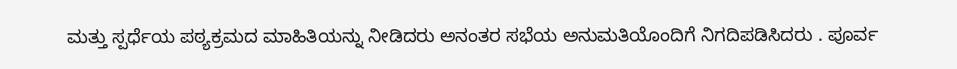ಮತ್ತು ಸ್ಪರ್ಧೆಯ ಪಠ್ಯಕ್ರಮದ ಮಾಹಿತಿಯನ್ನು ನೀಡಿದರು ಅನಂತರ ಸಭೆಯ ಅನುಮತಿಯೊಂದಿಗೆ ನಿಗದಿಪಡಿಸಿದರು . ಪೂರ್ವ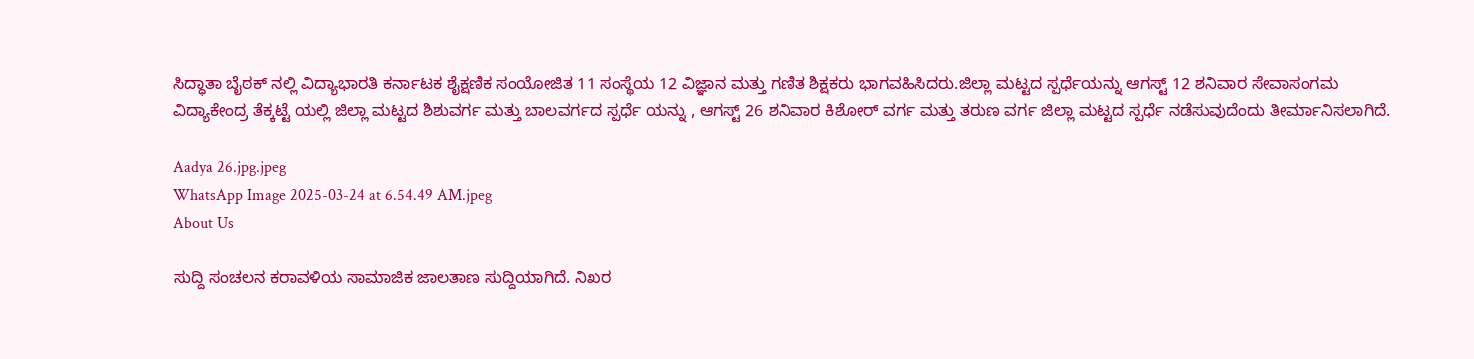ಸಿದ್ಧಾತಾ ಬೈಠಕ್ ನಲ್ಲಿ ವಿದ್ಯಾಭಾರತಿ ಕರ್ನಾಟಕ ಶೈಕ್ಷಣಿಕ ಸಂಯೋಜಿತ 11 ಸಂಸ್ಥೆಯ 12 ವಿಜ್ಞಾನ ಮತ್ತು ಗಣಿತ ಶಿಕ್ಷಕರು ಭಾಗವಹಿಸಿದರು.ಜಿಲ್ಲಾ ಮಟ್ಟದ ಸ್ಪರ್ಧೆಯನ್ನು ಆಗಸ್ಟ್ 12 ಶನಿವಾರ ಸೇವಾಸಂಗಮ ವಿದ್ಯಾಕೇಂದ್ರ ತೆಕ್ಕಟ್ಟೆ ಯಲ್ಲಿ ಜಿಲ್ಲಾ ಮಟ್ಟದ ಶಿಶುವರ್ಗ ಮತ್ತು ಬಾಲವರ್ಗದ ಸ್ಪರ್ಧೆ ಯನ್ನು , ಆಗಸ್ಟ್ 26 ಶನಿವಾರ ಕಿಶೋರ್ ವರ್ಗ ಮತ್ತು ತರುಣ ವರ್ಗ ಜಿಲ್ಲಾ ಮಟ್ಟದ ಸ್ಪರ್ಧೆ ನಡೆಸುವುದೆಂದು ತೀರ್ಮಾನಿಸಲಾಗಿದೆ.

Aadya 26.jpg.jpeg
WhatsApp Image 2025-03-24 at 6.54.49 AM.jpeg
About Us

ಸುದ್ದಿ ಸಂಚಲನ ಕರಾವಳಿಯ ಸಾಮಾಜಿಕ ಜಾಲತಾಣ ಸುದ್ದಿಯಾಗಿದೆ. ನಿಖರ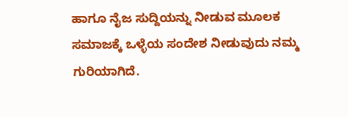ಹಾಗೂ ನೈಜ ಸುದ್ದಿಯನ್ನು ನೀಡುವ ಮೂಲಕ ಸಮಾಜಕ್ಕೆ ಒಳ್ಳೆಯ ಸಂದೇಶ ನೀಡುವುದು ನಮ್ಮ ಗುರಿಯಾಗಿದೆ.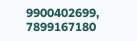9900402699, 7899167180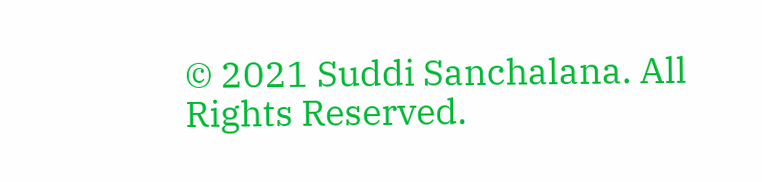© 2021 Suddi Sanchalana. All Rights Reserved.